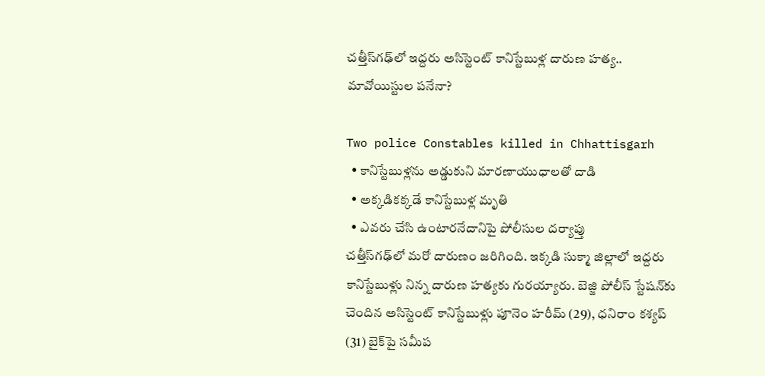చత్తీస్‌గఢ్‌లో ఇద్దరు అసిస్టెంట్ కానిస్టేబుళ్ల దారుణ హత్య.. మావోయిస్టుల పనేనా?

Two police Constables killed in Chhattisgarh
  • కానిస్టేబుళ్లను అడ్డుకుని మారణాయుధాలతో దాడి
  • అక్కడికక్కడే కానిస్టేబుళ్ల మృతి
  • ఎవరు చేసి ఉంటారనేదానిపై పోలీసుల దర్యాప్తు
చత్తీస్‌గఢ్‌లో మరో దారుణం జరిగింది. ఇక్కడి సుక్మా జిల్లాలో ఇద్దరు కానిస్టేబుళ్లు నిన్న దారుణ హత్యకు గురయ్యారు. బెజ్జి పోలీస్ స్టేషన్‌కు చెందిన అసిస్టెంట్ కానిస్టేబుళ్లు పూనెం హరీమ్ (29), ధనిరాం కశ్యప్ (31) బైక్‌పై సమీప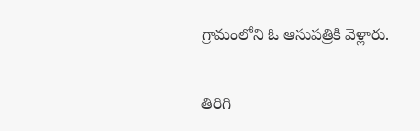గ్రామంలోని ఓ ఆసుపత్రికి వెళ్లారు.

తిరిగి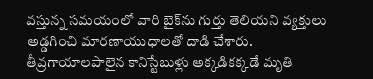వస్తున్న సమయంలో వారి బైక్‌ను గుర్తు తెలియని వ్యక్తులు అడ్డగించి మారణాయుధాలతో దాడి చేశారు. తీవ్రగాయాలపాలైన కానిస్టేబుళ్లు అక్కడికక్కడే మృతి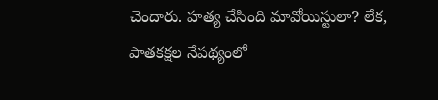చెందారు. హత్య చేసింది మావోయిస్టులా? లేక, పాతకక్షల నేపథ్యంలో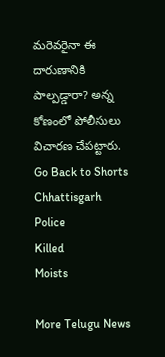మరెవరైనా ఈ దారుణానికి పాల్పడ్డారా? అన్న కోణంలో పోలీసులు విచారణ చేపట్టారు.
Go Back to Shorts
Chhattisgarh
Police
Killed
Moists

More Telugu News